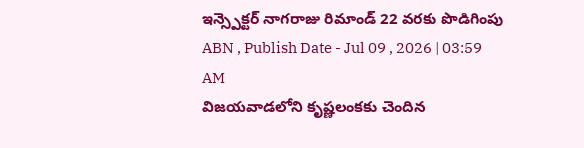ఇన్స్పెక్టర్ నాగరాజు రిమాండ్ 22 వరకు పొడిగింపు
ABN , Publish Date - Jul 09 , 2026 | 03:59 AM
విజయవాడలోని కృష్ణలంకకు చెందిన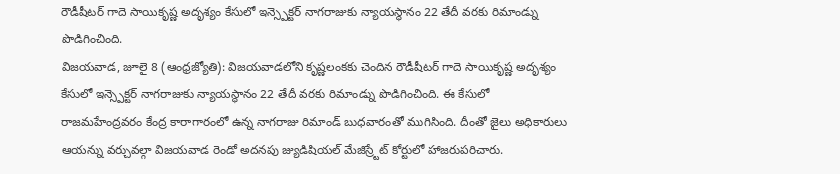రౌడీషీటర్ గాదె సాయికృష్ణ అదృశ్యం కేసులో ఇన్స్పెక్టర్ నాగరాజుకు న్యాయస్థానం 22 తేదీ వరకు రిమాండ్ను పొడిగించింది.
విజయవాడ, జూలై 8 (ఆంధ్రజ్యోతి): విజయవాడలోని కృష్ణలంకకు చెందిన రౌడీషీటర్ గాదె సాయికృష్ణ అదృశ్యం కేసులో ఇన్స్పెక్టర్ నాగరాజుకు న్యాయస్థానం 22 తేదీ వరకు రిమాండ్ను పొడిగించింది. ఈ కేసులో రాజమహేంద్రవరం కేంద్ర కారాగారంలో ఉన్న నాగరాజు రిమాండ్ బుధవారంతో ముగిసింది. దీంతో జైలు అధికారులు ఆయన్ను వర్చువల్గా విజయవాడ రెండో అదనపు జ్యుడిషియల్ మేజిస్ర్టేట్ కోర్టులో హాజరుపరిచారు.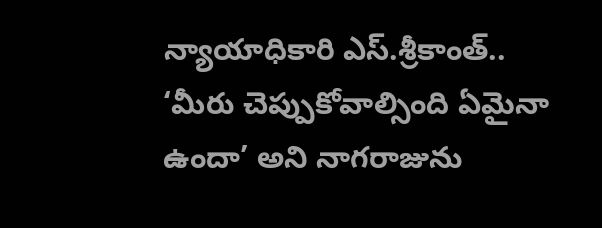న్యాయాధికారి ఎస్.శ్రీకాంత్.. ‘మీరు చెప్పుకోవాల్సింది ఏమైనా ఉందా’ అని నాగరాజును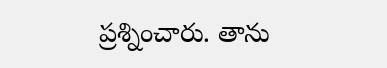ప్రశ్నించారు. తాను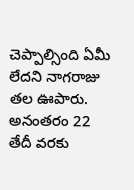చెప్పాల్సింది ఏమీ లేదని నాగరాజు తల ఊపారు. అనంతరం 22 తేదీ వరకు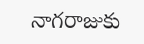నాగరాజుకు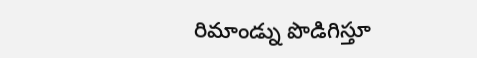రిమాండ్ను పొడిగిస్తూ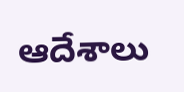ఆదేశాలు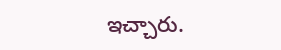ఇచ్చారు.